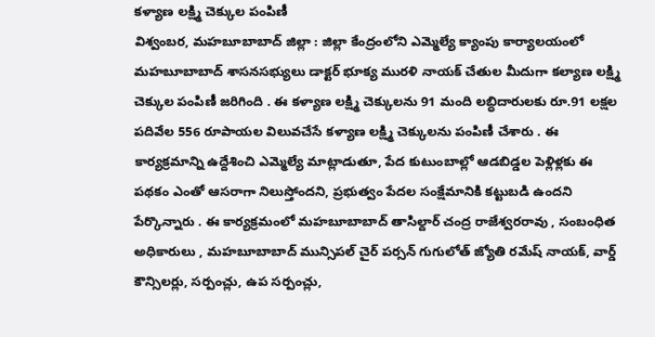కళ్యాణ లక్ష్మి చెక్కుల పంపిణీ
విశ్వంబర, మహబూబాబాద్ జిల్లా : జిల్లా కేంద్రంలోని ఎమ్మెల్యే క్యాంపు కార్యాలయంలో మహబూబాబాద్ శాసనసభ్యులు డాక్టర్ భూక్య మురళి నాయక్ చేతుల మీదుగా కల్యాణ లక్ష్మి చెక్కుల పంపిణీ జరిగింది . ఈ కళ్యాణ లక్ష్మి చెక్కులను 91 మంది లబ్ధిదారులకు రూ.91 లక్షల పదివేల 556 రూపాయల విలువచేసే కళ్యాణ లక్ష్మి చెక్కులను పంపిణీ చేశారు . ఈ కార్యక్రమాన్ని ఉద్దేశించి ఎమ్మెల్యే మాట్లాడుతూ, పేద కుటుంబాల్లో ఆడబిడ్డల పెళ్లిళ్లకు ఈ పథకం ఎంతో ఆసరాగా నిలుస్తోందని, ప్రభుత్వం పేదల సంక్షేమానికి కట్టుబడి ఉందని పేర్కొన్నారు . ఈ కార్యక్రమంలో మహబూబాబాద్ తాసిల్దార్ చంద్ర రాజేశ్వరరావు , సంబంధిత అధికారులు , మహబూబాబాద్ మున్సిపల్ చైర్ పర్సన్ గుగులోత్ జ్యోతి రమేష్ నాయక్, వార్డ్ కౌన్సిలర్లు, సర్పంచ్లు, ఉప సర్పంచ్లు,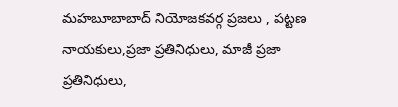మహబూబాబాద్ నియోజకవర్గ ప్రజలు , పట్టణ నాయకులు,ప్రజా ప్రతినిధులు, మాజీ ప్రజా ప్రతినిధులు,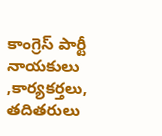కాంగ్రెస్ పార్టీ నాయకులు ,కార్యకర్తలు, తదితరులు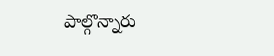పాల్గొన్నారు